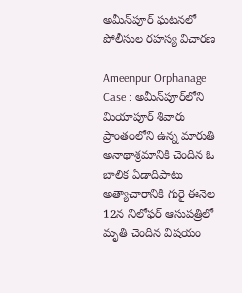అమీన్‌పూర్‌‌ ఘటనలో పోలీసుల రహస్య విచారణ

Ameenpur Orphanage Case : అమీన్‌పూర్‌లోని మియాపూర్‌ శివారు ప్రాంతంలోని ఉన్న మారుతి అనాథాశ్రమానికి చెందిన ఓ బాలిక ఏడాదిపాటు అత్యాచారానికి గురై ఈనెల 12న నిలోఫర్‌ ఆసుపత్రిలో మృతి చెందిన విషయం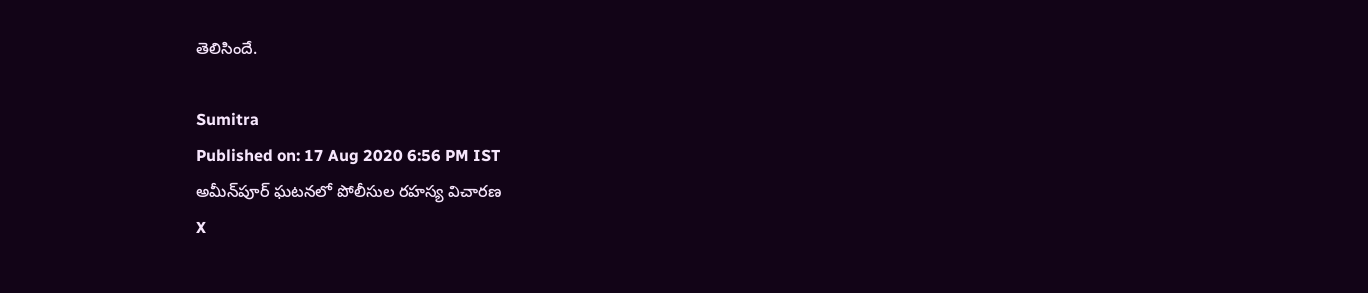తెలిసిందే.

Sumitra
Published on: 17 Aug 2020 6:56 PM IST
అమీన్‌పూర్‌‌ ఘటనలో పోలీసుల రహస్య విచారణ
X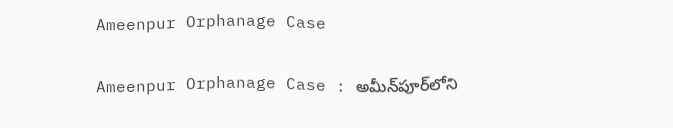Ameenpur Orphanage Case

Ameenpur Orphanage Case : అమీన్‌పూర్‌లోని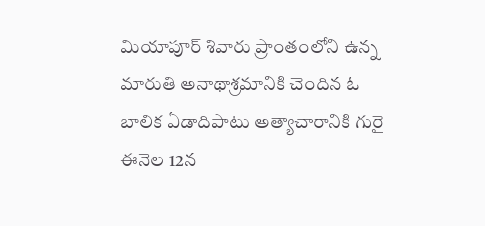మియాపూర్‌ శివారు ప్రాంతంలోని ఉన్న మారుతి అనాథాశ్రమానికి చెందిన ఓ బాలిక ఏడాదిపాటు అత్యాచారానికి గురై ఈనెల 12న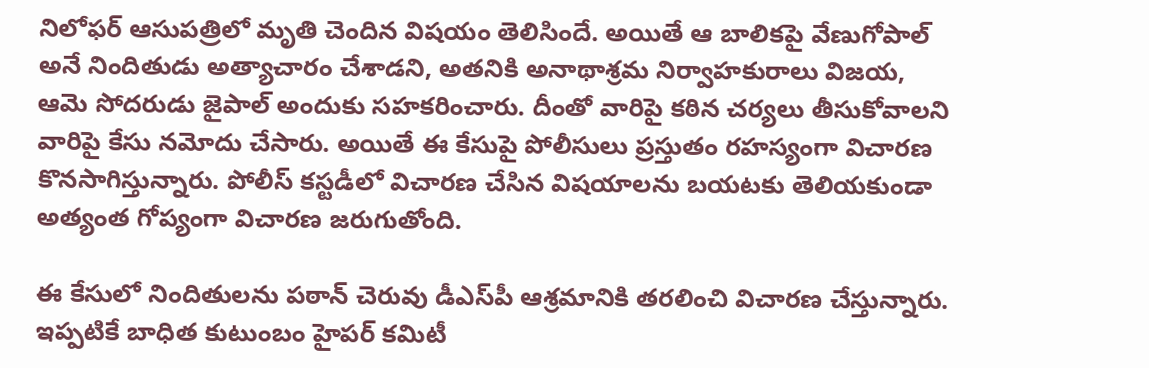నిలోఫర్‌ ఆసుపత్రిలో మృతి చెందిన విషయం తెలిసిందే. అయితే ఆ బాలికపై వేణుగోపాల్ అనే నిందితుడు అత్యాచారం చేశాడని, అతనికి అనాథాశ్రమ నిర్వాహకురాలు విజయ, ఆమె సోదరుడు జైపాల్‌ అందుకు సహకరించారు. దీంతో వారిపై కఠిన చర్యలు తీసుకోవాలని వారిపై కేసు నమోదు చేసారు. అయితే ఈ కేసుపై పోలీసులు ప్రస్తుతం రహస్యంగా విచారణ కొనసాగిస్తున్నారు. పోలీస్ కస్టడీలో విచారణ చేసిన విషయాలను బయటకు తెలియకుండా అత్యంత గోప్యంగా విచారణ జరుగుతోంది.

ఈ కేసులో నిందితులను పఠాన్ చెరువు డీఎస్‌పీ ఆశ్రమానికి తరలించి విచారణ చేస్తున్నారు. ఇప్పటికే బాధిత కుటుంబం హైపర్ కమిటీ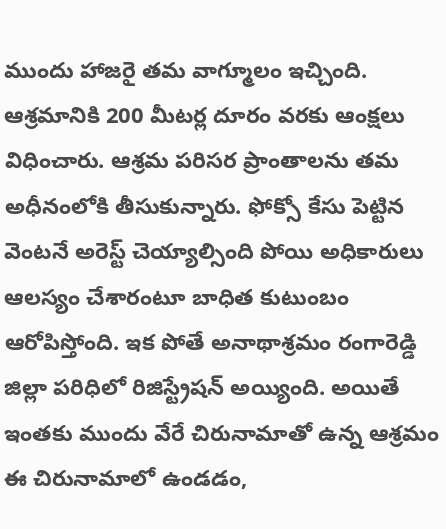ముందు హాజరై తమ వాగ్మూలం ఇచ్చింది. ఆశ్రమానికి 200 మీటర్ల దూరం వరకు ఆంక్షలు విధించారు. ఆశ్రమ పరిసర ప్రాంతాలను తమ అధీనంలోకి తీసుకున్నారు. ఫోక్సో కేసు పెట్టిన వెంటనే అరెస్ట్ చెయ్యాల్సింది పోయి అధికారులు ఆలస్యం చేశారంటూ బాధిత కుటుంబం ఆరోపిస్తోంది. ఇక పోతే అనాథాశ్రమం రంగారెడ్డి జిల్లా పరిధిలో రిజిస్ట్రేషన్‌ అయ్యింది. అయితే ఇంతకు ముందు వేరే చిరునామాతో ఉన్న ఆశ్రమం ఈ చిరునామాలో ఉండడం,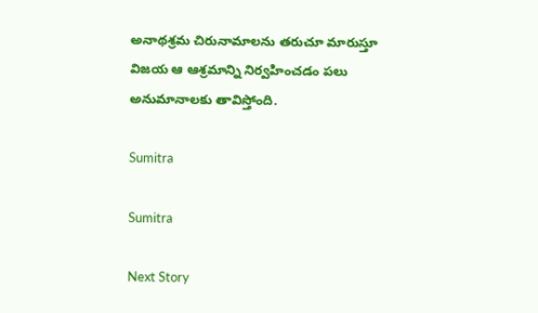అనాథశ్రమ చిరునామాలను తరుచూ మారుస్తూ విజయ ఆ ఆశ్రమాన్ని నిర్వహించడం పలు అనుమానాలకు తావిస్తోంది.

Sumitra

Sumitra

Next Story